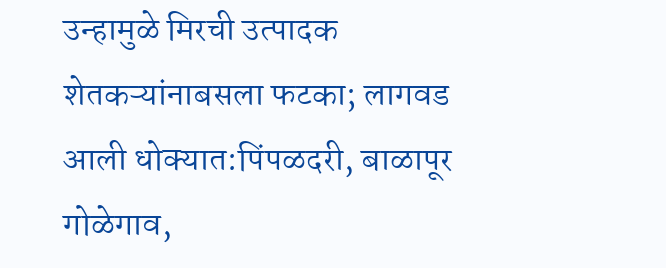उन्हामुळे मिरची उत्पादक शेतकऱ्यांनाबसला फटका; लागवड आली धोक्यात:पिंपळदरी, बाळापूर गोळेगाव,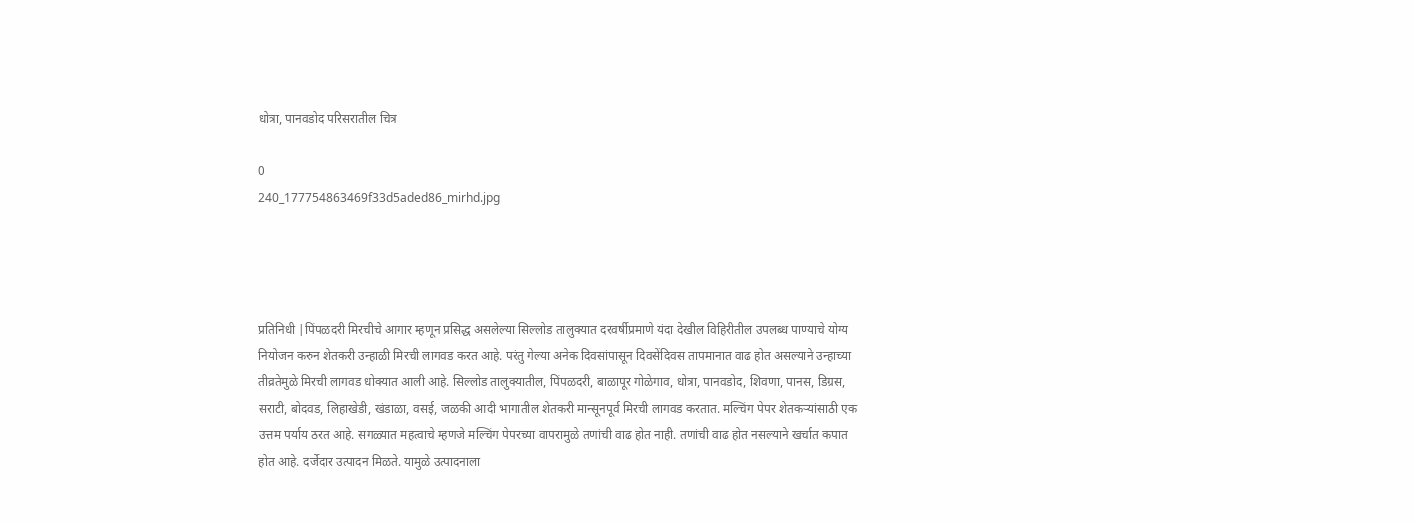धोत्रा, पानवडोद परिसरातील चित्र

0
240_177754863469f33d5aded86_mirhd.jpg




प्रतिनिधी |पिंपळदरी मिरचीचे आगार म्हणून प्रसिद्ध असलेल्या सिल्लोड तालुक्यात दरवर्षीप्रमाणे यंदा देखील विहिरीतील उपलब्ध पाण्याचे योग्य नियोजन करुन शेतकरी उन्हाळी मिरची लागवड करत आहे. परंतु गेल्या अनेक दिवसांपासून दिवसेंदिवस तापमानात वाढ होत असल्याने उन्हाच्या तीव्रतेमुळे मिरची लागवड धोक्यात आली आहे. सिल्लोड तालुक्यातील, पिंपळदरी, बाळापूर गोळेगाव, धोत्रा, पानवडोद, शिवणा, पानस, डिग्रस, सराटी, बोदवड, लिहाखेडी, खंडाळा, वसई, जळकी आदी भागातील शेतकरी मान्सूनपूर्व मिरची लागवड करतात. मल्चिंग पेपर शेतकऱ्यांसाठी एक उत्तम पर्याय ठरत आहे. सगळ्यात महत्वाचे म्हणजे मल्चिंग पेपरच्या वापरामुळे तणांची वाढ होत नाही. तणांची वाढ होत नसल्याने खर्चात कपात होत आहे. दर्जेदार उत्पादन मिळते. यामुळे उत्पादनाला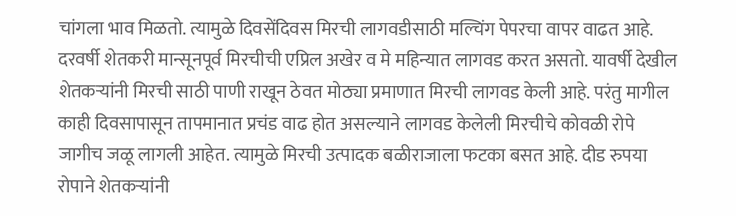चांगला भाव मिळतो. त्यामुळे दिवसेंदिवस मिरची लागवडीसाठी मल्चिंग पेपरचा वापर वाढत आहे. दरवर्षी शेतकरी मान्सूनपूर्व मिरचीची एप्रिल अखेर व मे महिन्यात लागवड करत असतो. यावर्षी देखील शेतकऱ्यांनी मिरची साठी पाणी राखून ठेवत मोठ्या प्रमाणात मिरची लागवड केली आहे. परंतु मागील काही दिवसापासून तापमानात प्रचंड वाढ होत असल्याने लागवड केलेली मिरचीचे कोवळी रोपे जागीच जळू लागली आहेत. त्यामुळे मिरची उत्पादक बळीराजाला फटका बसत आहे. दीड रुपया रोपाने शेतकऱ्यांनी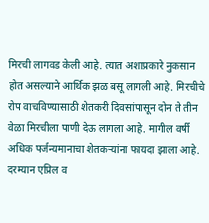मिरची लागवड केली आहे. त्यात अशाप्रकारे नुकसान होत असल्याने आर्थिक झळ बसू लागली आहे. मिरचीचे रोप वाचविण्यासाठी शेतकरी दिवसांपासून दोन ते तीन वेळा मिरचीला पाणी देऊ लागला आहे. मागील वर्षी अधिक पर्जन्यमानाचा शेतकऱ्यांना फायदा झाला आहे. दरम्यान एप्रिल व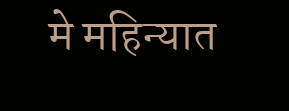मे महिन्यात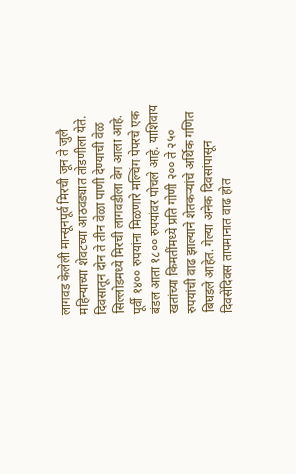लागवड केलेली मान्सूनपूर्व मिरची जून ते जुलै महिन्याच्या शेवटच्या आठवड्यात तोडणीला येते. दिवसातून दोन ते तीन वेळा पाणी देण्याची वेळ सिल्लोडमध्ये मिरची लागवडीला वेग आला आहे. पूर्वी १४०० रुपयांना मिळणारे मल्चिंग पेपरचे एक बंडल आता १८०० रुपयांवर पोचले आहे. याशिवाय खतांच्या किमतींमध्ये प्रति गोणी २०० ते २५० रुपयांची वाढ झाल्याने शेतकऱ्यांचे अर्थिक गणित बिघडले आहेत. गेल्या अनेक दिवसांपासून दिवसेंदिवस तापमानात वाढ होत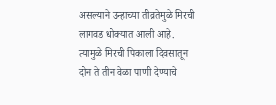असल्याने उन्हाच्या तीव्रतेमुळे मिरची लागवड धोक्यात आली आहे. त्यामुळे मिरची पिकाला दिवसातून दोन ते तीन वेळा पाणी देण्याचे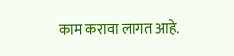काम करावा लागत आहे.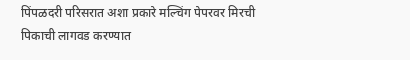पिंपळदरी परिसरात अशा प्रकारे मल्चिंग पेपरवर मिरची पिकाची लागवड करण्यात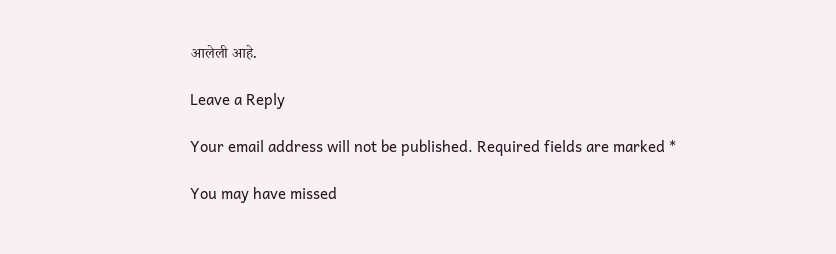आलेली आहे.

Leave a Reply

Your email address will not be published. Required fields are marked *

You may have missed